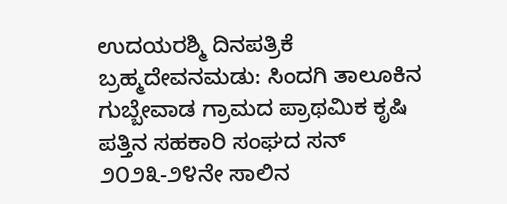ಉದಯರಶ್ಮಿ ದಿನಪತ್ರಿಕೆ
ಬ್ರಹ್ಮದೇವನಮಡು: ಸಿಂದಗಿ ತಾಲೂಕಿನ ಗುಬ್ಬೇವಾಡ ಗ್ರಾಮದ ಪ್ರಾಥಮಿಕ ಕೃಷಿ ಪತ್ತಿನ ಸಹಕಾರಿ ಸಂಘದ ಸನ್ ೨೦೨೩-೨೪ನೇ ಸಾಲಿನ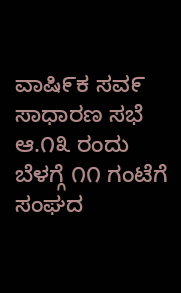ವಾಷಿ೯ಕ ಸವ೯ ಸಾಧಾರಣ ಸಭೆ ಆ.೧೩ ರಂದು ಬೆಳಗ್ಗೆ ೧೧ ಗಂಟೆಗೆ ಸಂಘದ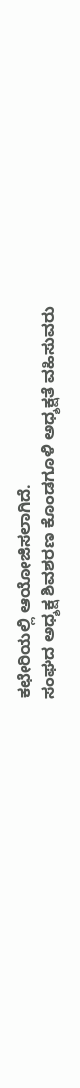ಕಛೇರಿಯಲ್ಲಿ ಆಯೋಜಿಸಲಾಗಿದೆ.
ಸಂಘದ ಅಧ್ಶಕ್ಷ ಶಿವಶರಣ ಕೊಂಡಗೂಳಿ ಅಧ್ಶಕ್ಷತೆ ವಹಿಸುವರು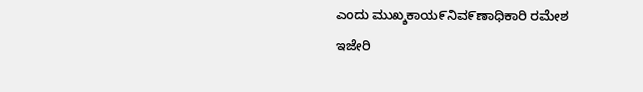ಎಂದು ಮುಖ್ಶಕಾಯ೯ನಿವ೯ಣಾಧಿಕಾರಿ ರಮೇಶ ಇಜೇರಿ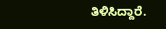ತಿಳಿಸಿದ್ದಾರೆ.